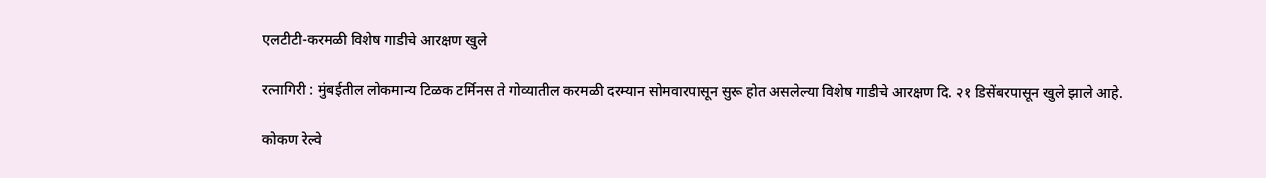एलटीटी-करमळी विशेष गाडीचे आरक्षण खुले

रत्नागिरी : मुंबईतील लोकमान्य टिळक टर्मिनस ते गोव्यातील करमळी दरम्यान सोमवारपासून सुरू होत असलेल्या विशेष गाडीचे आरक्षण दि. २१ डिसेंबरपासून खुले झाले आहे.

कोकण रेल्वे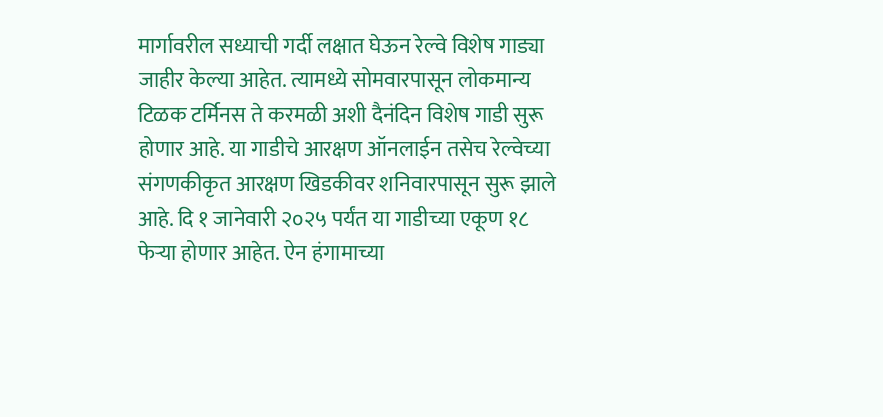मार्गावरील सध्याची गर्दी लक्षात घेऊन रेल्वे विशेष गाड्या जाहीर केल्या आहेत. त्यामध्ये सोमवारपासून लोकमान्य टिळक टर्मिनस ते करमळी अशी दैनंदिन विशेष गाडी सुरू होणार आहे. या गाडीचे आरक्षण ऑनलाईन तसेच रेल्वेच्या संगणकीकृत आरक्षण खिडकीवर शनिवारपासून सुरू झाले आहे. दि १ जानेवारी २०२५ पर्यंत या गाडीच्या एकूण १८ फेऱ्या होणार आहेत. ऐन हंगामाच्या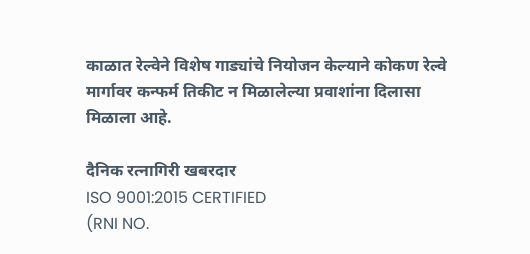काळात रेल्वेने विशेष गाड्यांचे नियोजन केल्याने कोकण रेल्वे मार्गावर कन्फर्म तिकीट न मिळालेल्या प्रवाशांना दिलासा मिळाला आहे.

दैनिक रत्नागिरी खबरदार
ISO 9001:2015 CERTIFIED
(RNI NO.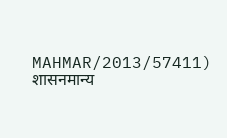MAHMAR/2013/57411)
शासनमान्य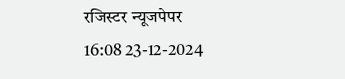रजिस्टर न्यूजपेपर
16:08 23-12-2024